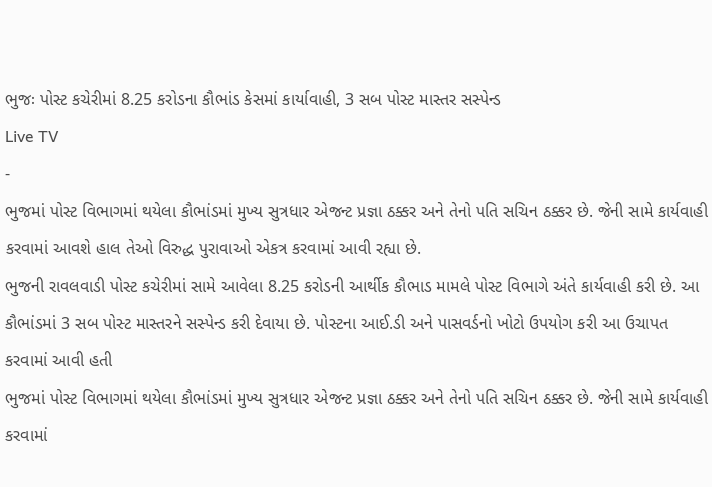ભુજઃ પોસ્ટ કચેરીમાં 8.25 કરોડના કૌભાંડ કેસમાં કાર્યાવાહી, 3 સબ પોસ્ટ માસ્તર સસ્પેન્ડ
Live TV
-
ભુજમાં પોસ્ટ વિભાગમાં થયેલા કૌભાંડમાં મુખ્ય સુત્રધાર એજન્ટ પ્રજ્ઞા ઠક્કર અને તેનો પતિ સચિન ઠક્કર છે. જેની સામે કાર્યવાહી કરવામાં આવશે હાલ તેઓ વિરુદ્ધ પુરાવાઓ એકત્ર કરવામાં આવી રહ્યા છે.
ભુજની રાવલવાડી પોસ્ટ કચેરીમાં સામે આવેલા 8.25 કરોડની આર્થીક કૌભાડ મામલે પોસ્ટ વિભાગે અંતે કાર્યવાહી કરી છે. આ કૌભાંડમાં 3 સબ પોસ્ટ માસ્તરને સસ્પેન્ડ કરી દેવાયા છે. પોસ્ટના આઈ.ડી અને પાસવર્ડનો ખોટો ઉપયોગ કરી આ ઉચાપત કરવામાં આવી હતી
ભુજમાં પોસ્ટ વિભાગમાં થયેલા કૌભાંડમાં મુખ્ય સુત્રધાર એજન્ટ પ્રજ્ઞા ઠક્કર અને તેનો પતિ સચિન ઠક્કર છે. જેની સામે કાર્યવાહી કરવામાં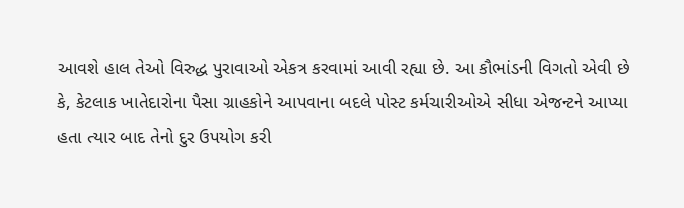આવશે હાલ તેઓ વિરુદ્ધ પુરાવાઓ એકત્ર કરવામાં આવી રહ્યા છે. આ કૌભાંડની વિગતો એવી છે કે, કેટલાક ખાતેદારોના પૈસા ગ્રાહકોને આપવાના બદલે પોસ્ટ કર્મચારીઓએ સીધા એજન્ટને આપ્યા હતા ત્યાર બાદ તેનો દુર ઉપયોગ કરી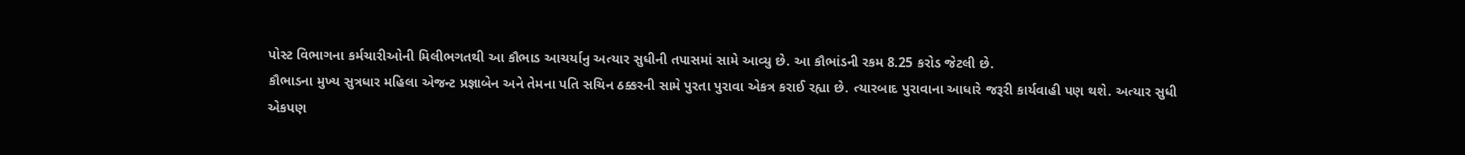પોસ્ટ વિભાગના કર્મચારીઓની મિલીભગતથી આ કૌભાડ આચર્યાનુ અત્યાર સુધીની તપાસમાં સામે આવ્યુ છે. આ કૌભાંડની રકમ 8.25 કરોડ જેટલી છે.
કૌભાડના મુખ્ય સુત્રધાર મહિલા એજન્ટ પ્રજ્ઞાબેન અને તેમના પતિ સચિન ઠક્કરની સામે પુરતા પુરાવા એકત્ર કરાઈ રહ્યા છે. ત્યારબાદ પુરાવાના આધારે જરૂરી કાર્યવાહી પણ થશે. અત્યાર સુધી એકપણ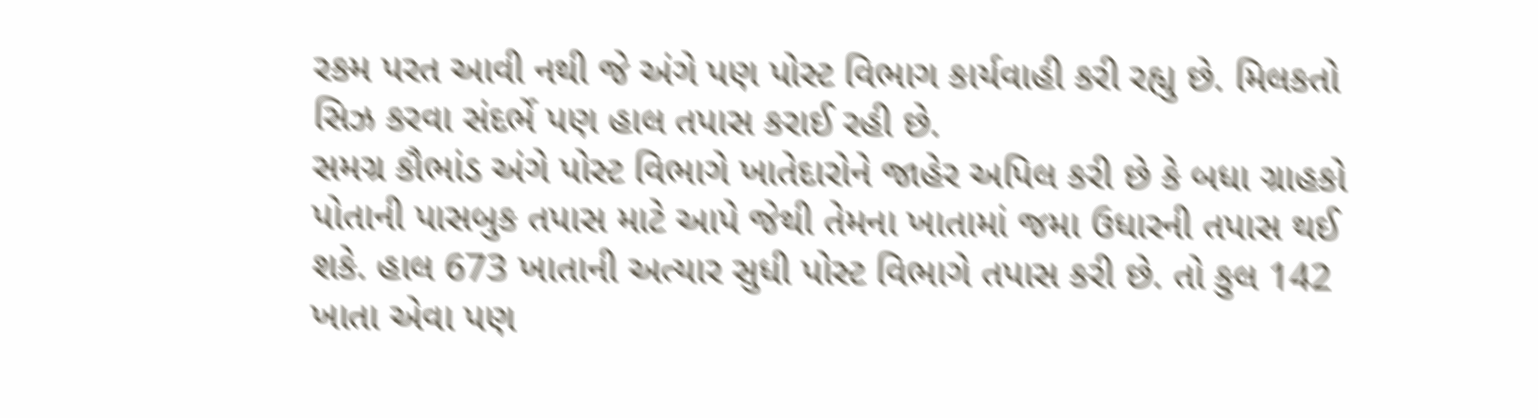રકમ પરત આવી નથી જે અંગે પણ પોસ્ટ વિભાગ કાર્યવાહી કરી રહ્યુ છે. મિલકતો સિઝ કરવા સંદર્ભે પણ હાલ તપાસ કરાઈ રહી છે.
સમગ્ર કૌભાંડ અંગે પોસ્ટ વિભાગે ખાતેદારોને જાહેર અપિલ કરી છે કે બધા ગ્રાહકો પોતાની પાસબુક તપાસ માટે આપે જેથી તેમના ખાતામાં જમા ઉધારની તપાસ થઈ શકે. હાલ 673 ખાતાની અત્યાર સુધી પોસ્ટ વિભાગે તપાસ કરી છે. તો કુલ 142 ખાતા એવા પણ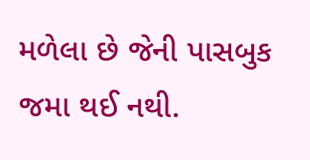મળેલા છે જેની પાસબુક જમા થઈ નથી.